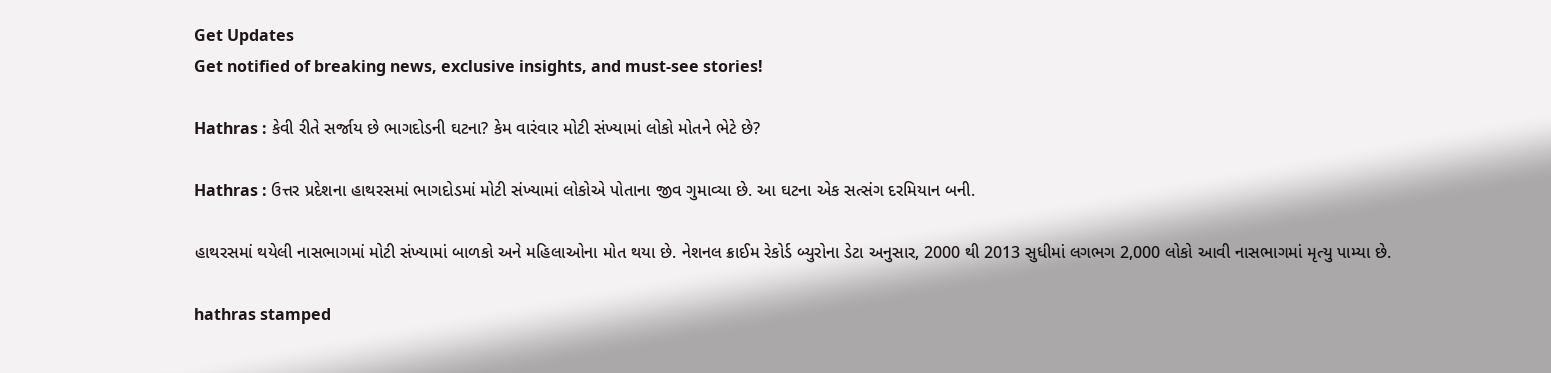Get Updates
Get notified of breaking news, exclusive insights, and must-see stories!

Hathras : કેવી રીતે સર્જાય છે ભાગદોડની ઘટના? કેમ વારંવાર મોટી સંખ્યામાં લોકો મોતને ભેટે છે?

Hathras : ઉત્તર પ્રદેશના હાથરસમાં ભાગદોડમાં મોટી સંખ્યામાં લોકોએ પોતાના જીવ ગુમાવ્યા છે. આ ઘટના એક સત્સંગ દરમિયાન બની.

હાથરસમાં થયેલી નાસભાગમાં મોટી સંખ્યામાં બાળકો અને મહિલાઓના મોત થયા છે. નેશનલ ક્રાઈમ રેકોર્ડ બ્યુરોના ડેટા અનુસાર, 2000 થી 2013 સુધીમાં લગભગ 2,000 લોકો આવી નાસભાગમાં મૃત્યુ પામ્યા છે.

hathras stamped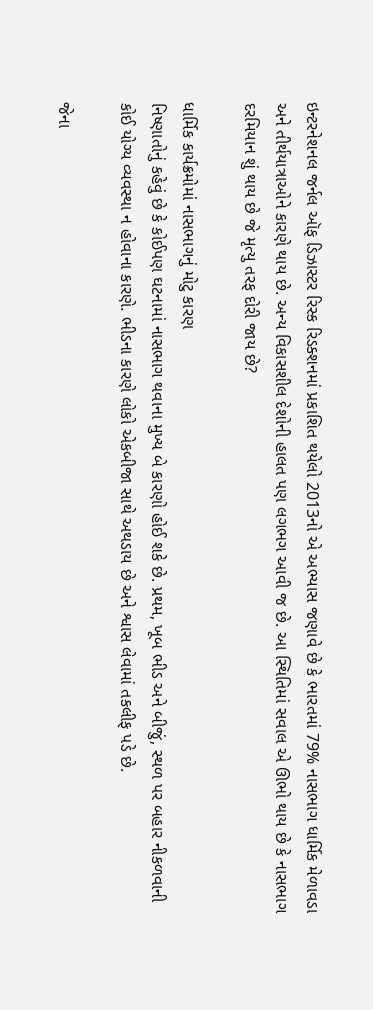ઇન્ટરનેશનલ જર્નલ ઑફ ડિઝાસ્ટર રિસ્ક રિડક્શનમાં પ્રકાશિત થયેલો 2013નો એ અભ્યાસ જણાવે છે કે ભારતમાં 79% નાસભાગ ધાર્મિક મેળાવડા અને તીર્થયાત્રાઓને કારણે થાય છે. અન્ય વિકાસશીલ દેશોની હાલત પણ લગભગ આવી જ છે. આ સ્થિતિમાં સવાલ એ ઊભો થાય છે કે નાસભાગ દરમિયાન શું થાય છે જે મૃત્યુ તરફ દોરી જાય છે?

ધાર્મિક કાર્યક્રમોમાં નાસભાગનું મોટુ કારણ
નિષ્ણાતોનું કહેવું છે કે કોઈપણ ઘટનામાં નાસભાગ થવાના મુખ્ય બે કારણો હોઈ શકે છે. પ્રથમ, ખૂબ ભીડ અને બીજું, સ્થળ પર બહાર નીકળવાની કોઈ યોગ્ય વ્યવસ્થા ન હોવાના કારણે. ભીડના કારણે લોકો એકબીજા સાથે અથડાય છે અને શ્વાસ લેવામાં તકલીફ પડે છે.

જેના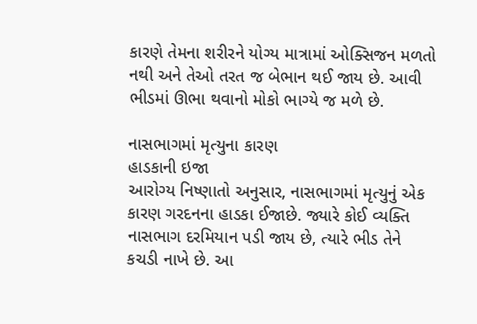કારણે તેમના શરીરને યોગ્ય માત્રામાં ઓક્સિજન મળતો નથી અને તેઓ તરત જ બેભાન થઈ જાય છે. આવી ભીડમાં ઊભા થવાનો મોકો ભાગ્યે જ મળે છે.

નાસભાગમાં મૃત્યુના કારણ
હાડકાની ઇજા
આરોગ્ય નિષ્ણાતો અનુસાર, નાસભાગમાં મૃત્યુનું એક કારણ ગરદનના હાડકા ઈજાછે. જ્યારે કોઈ વ્યક્તિ નાસભાગ દરમિયાન પડી જાય છે, ત્યારે ભીડ તેને કચડી નાખે છે. આ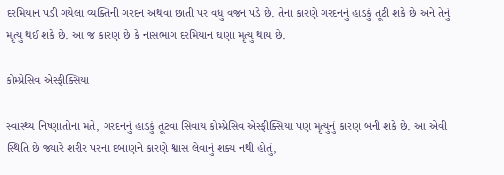દરમિયાન પડી ગયેલા વ્યક્તિની ગરદન અથવા છાતી પર વધુ વજન પડે છે. તેના કારણે ગરદનનું હાડકું તૂટી શકે છે અને તેનું મૃત્યુ થઈ શકે છે. આ જ કારણ છે કે નાસભાગ દરમિયાન ઘણા મૃત્યુ થાય છે.

કોમ્પ્રેસિવ એસ્ફીક્સિયા

સ્વાસ્થ્ય નિષ્ણાતોના મતે, ગરદનનું હાડકું તૂટવા સિવાય કોમ્પ્રેસિવ એસ્ફીક્સિયા પણ મૃત્યુનું કારણ બની શકે છે. આ એવી સ્થિતિ છે જ્યારે શરીર પરના દબાણને કારણે શ્વાસ લેવાનું શક્ય નથી હોતું,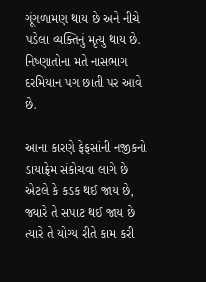ગૂંગળામણ થાય છે અને નીચે પડેલા વ્યક્તિનું મૃત્યુ થાય છે. નિષ્ણાતોના મતે નાસભાગ દરમિયાન પગ છાતી પર આવે છે.

આના કારણે ફેફસાંની નજીકનો ડાયાફ્રેમ સંકોચવા લાગે છે એટલે કે કડક થઈ જાય છે, જ્યારે તે સપાટ થઈ જાય છે ત્યારે તે યોગ્ય રીતે કામ કરી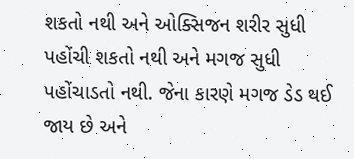શકતો નથી અને ઓક્સિજન શરીર સુધી પહોંચી શકતો નથી અને મગજ સુધી પહોંચાડતો નથી. જેના કારણે મગજ ડેડ થઈ જાય છે અને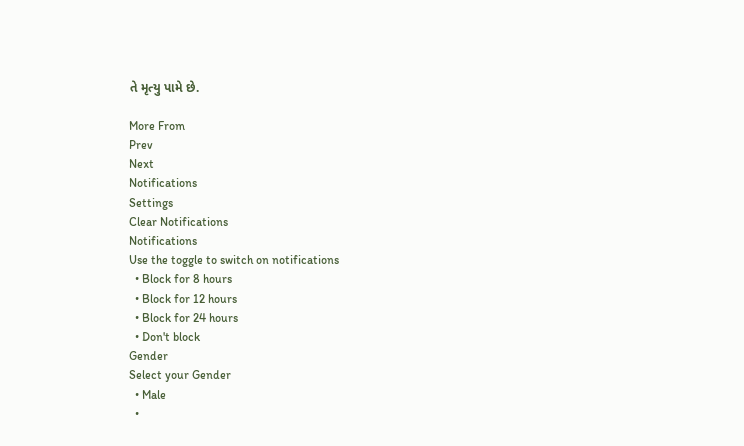તે મૃત્યુ પામે છે.

More From
Prev
Next
Notifications
Settings
Clear Notifications
Notifications
Use the toggle to switch on notifications
  • Block for 8 hours
  • Block for 12 hours
  • Block for 24 hours
  • Don't block
Gender
Select your Gender
  • Male
  •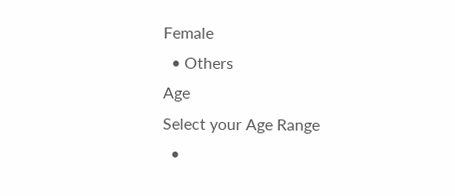Female
  • Others
Age
Select your Age Range
  •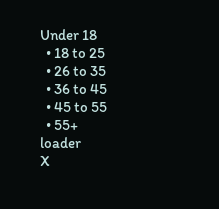Under 18
  • 18 to 25
  • 26 to 35
  • 36 to 45
  • 45 to 55
  • 55+
loader
X